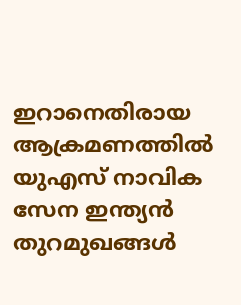ഇറാനെതിരായ ആക്രമണത്തിൽ യുഎസ് നാവിക സേന ഇന്ത്യൻ തുറമുഖങ്ങൾ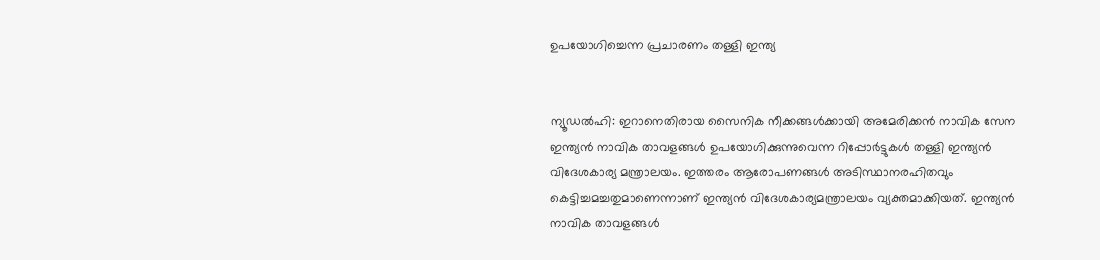ഉപയോഗിച്ചെന്ന പ്രചാരണം തള്ളി ഇന്ത്യ


ന്യൂഡൽഹി: ഇറാനെതിരായ സൈനിക നീക്കങ്ങള്‍ക്കായി അമേരിക്കൻ നാവിക സേന ഇന്ത്യൻ നാവിക താവളങ്ങൾ ഉപയോഗിക്കുന്നുവെന്ന റിപ്പോർട്ടുകൾ തള്ളി ഇന്ത്യൻ വിദേശകാര്യ മന്ത്രാലയം. ഇത്തരം ആരോപണങ്ങൾ അടിസ്ഥാനരഹിതവും കെട്ടിച്ചമച്ചതുമാണെന്നാണ് ഇന്ത്യൻ വിദേശകാര്യമന്ത്രാലയം വ്യക്തമാക്കിയത്. ഇന്ത്യൻ നാവിക താവളങ്ങൾ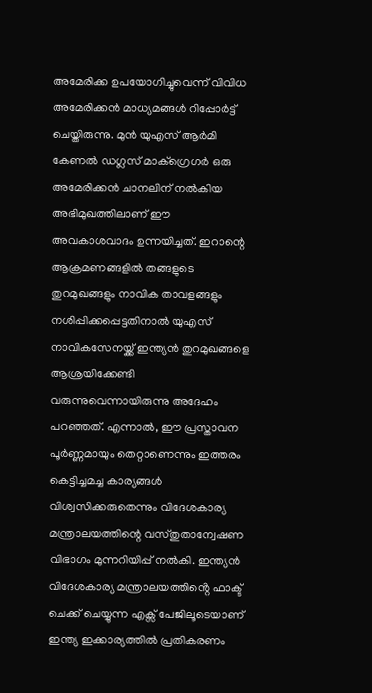അമേരിക്ക ഉപയോഗിച്ചുവെന്ന് വിവിധ അമേരിക്കൻ മാധ്യമങ്ങൾ റിപ്പോർട്ട് ചെയ്തിരുന്നു. മുൻ യുഎസ് ആർമി കേണൽ ഡഗ്ലസ് മാക്‌ഗ്രെഗർ ഒരു അമേരിക്കൻ ചാനലിന് നൽകിയ അഭിമുഖത്തിലാണ് ഈ അവകാശവാദം ഉന്നയിച്ചത്. ഇറാന്റെ ആക്രമണങ്ങളിൽ തങ്ങളുടെ തുറമുഖങ്ങളും നാവിക താവളങ്ങളും നശിപ്പിക്കപ്പെട്ടതിനാൽ യുഎസ് നാവികസേനയ്ക്ക് ഇന്ത്യൻ തുറമുഖങ്ങളെ ആശ്രയിക്കേണ്ടി വരുന്നുവെന്നായിരുന്നു അദേഹം പറഞ്ഞത്. എന്നാൽ, ഈ പ്രസ്താവന പൂർണ്ണമായും തെറ്റാണെന്നും ഇത്തരം കെട്ടിച്ചമച്ച കാര്യങ്ങൾ വിശ്വസിക്കരുതെന്നും വിദേശകാര്യ മന്ത്രാലയത്തിന്റെ വസ്തുതാന്വേഷണ വിഭാഗം മുന്നറിയിപ്പ് നൽകി. ഇന്ത്യൻ വിദേശകാര്യ മന്ത്രാലയത്തിൻ്റെ ഫാക്ട് ചെക്ക് ചെയ്യുന്ന എക്സ് പേജിലൂടെയാണ് ഇന്ത്യ ഇക്കാര്യത്തിൽ പ്രതികരണം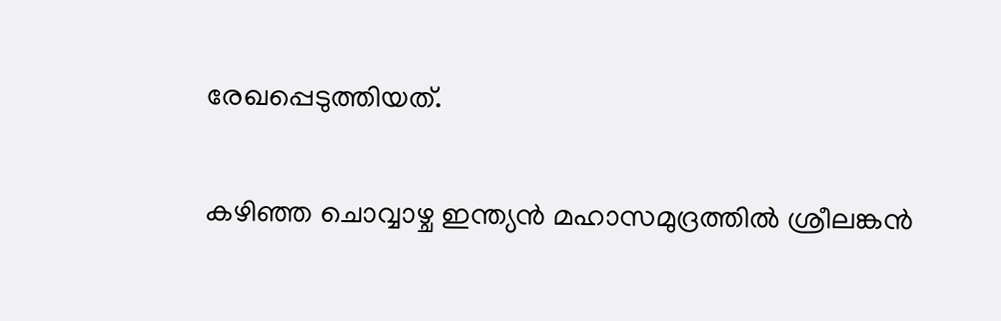രേഖപ്പെടുത്തിയത്.

കഴിഞ്ഞ ചൊവ്വാഴ്ച ഇന്ത്യൻ മഹാസമുദ്രത്തിൽ ശ്രീലങ്കൻ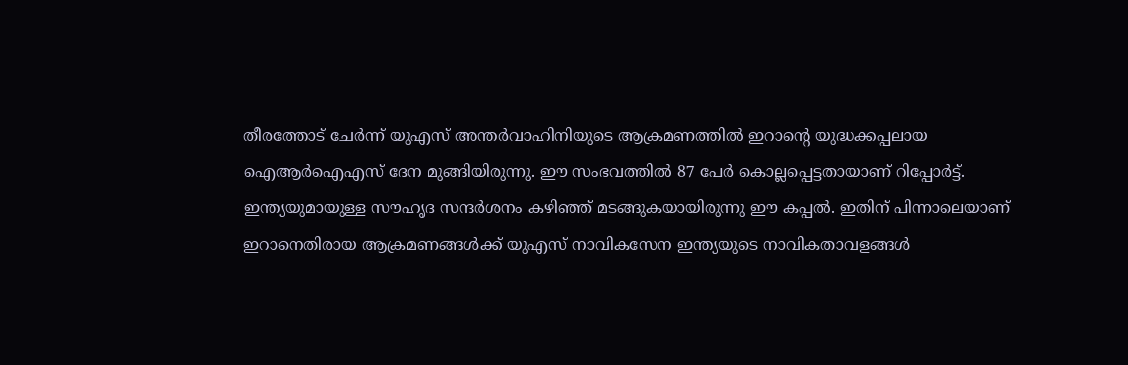തീരത്തോട് ചേർന്ന് യുഎസ് അന്തർവാഹിനിയുടെ ആക്രമണത്തിൽ ഇറാന്റെ യുദ്ധക്കപ്പലായ ഐആർഐഎസ് ദേന മുങ്ങിയിരുന്നു. ഈ സംഭവത്തിൽ 87 പേർ കൊല്ലപ്പെട്ടതായാണ് റിപ്പോർട്ട്. ഇന്ത്യയുമായുള്ള സൗഹൃദ സന്ദർശനം കഴിഞ്ഞ് മടങ്ങുകയായിരുന്നു ഈ കപ്പൽ. ഇതിന് പിന്നാലെയാണ് ഇറാനെതിരായ ആക്രമണങ്ങൾക്ക് യുഎസ് നാവികസേന ഇന്ത്യയുടെ നാവികതാവളങ്ങൾ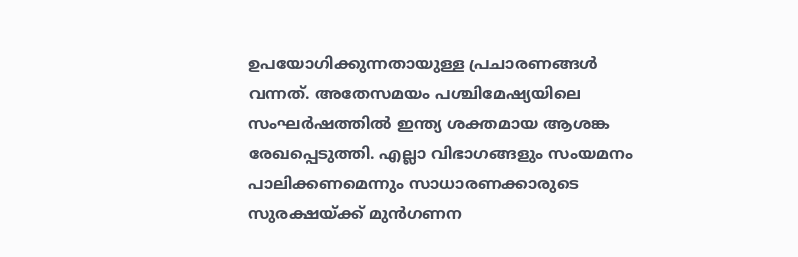ഉപയോഗിക്കുന്നതായുള്ള പ്രചാരണങ്ങൾ വന്നത്. അതേസമയം പശ്ചിമേഷ്യയിലെ സംഘർഷത്തിൽ ഇന്ത്യ ശക്തമായ ആശങ്ക രേഖപ്പെടുത്തി. എല്ലാ വിഭാഗങ്ങളും സംയമനം പാലിക്കണമെന്നും സാധാരണക്കാരുടെ സുരക്ഷയ്ക്ക് മുൻഗണന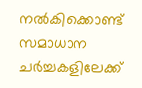നൽകിക്കൊണ്ട് സമാധാന ചർച്ചകളിലേക്ക്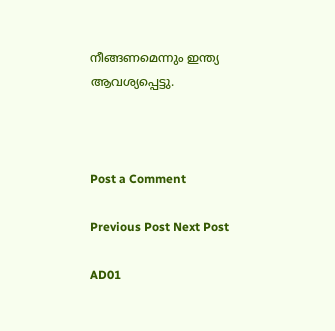നീങ്ങണമെന്നും ഇന്ത്യ ആവശ്യപ്പെട്ടു.



Post a Comment

Previous Post Next Post

AD01